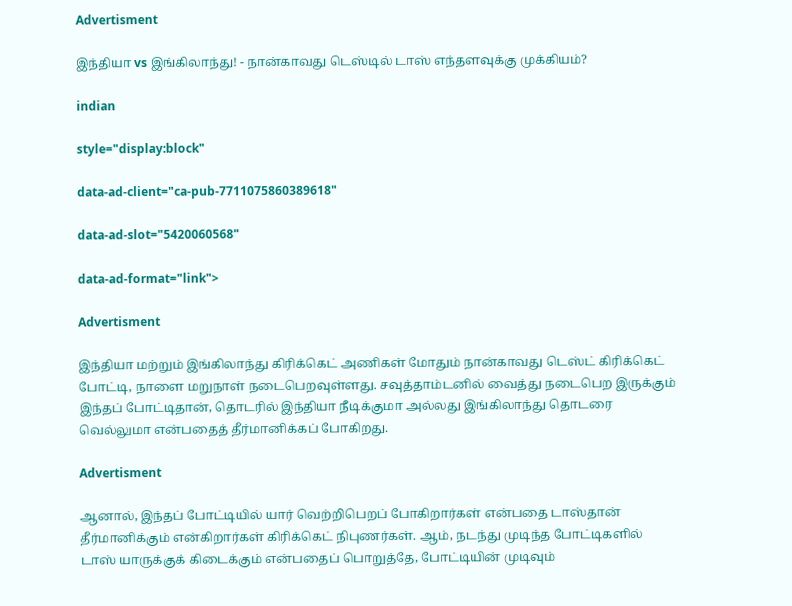Advertisment

இந்தியா vs இங்கிலாந்து! - நான்காவது டெஸ்டில் டாஸ் எந்தளவுக்கு முக்கியம்?

indian

style="display:block"

data-ad-client="ca-pub-7711075860389618"

data-ad-slot="5420060568"

data-ad-format="link">

Advertisment

இந்தியா மற்றும் இங்கிலாந்து கிரிக்கெட் அணிகள் மோதும் நான்காவது டெஸ்ட் கிரிக்கெட் போட்டி, நாளை மறுநாள் நடைபெறவுள்ளது. சவுத்தாம்டனில் வைத்து நடைபெற இருக்கும் இந்தப் போட்டிதான், தொடரில் இந்தியா நீடிக்குமா அல்லது இங்கிலாந்து தொடரை வெல்லுமா என்பதைத் தீர்மானிக்கப் போகிறது.

Advertisment

ஆனால், இந்தப் போட்டியில் யார் வெற்றிபெறப் போகிறார்கள் என்பதை டாஸ்தான் தீர்மானிக்கும் என்கிறார்கள் கிரிக்கெட் நிபுணர்கள். ஆம், நடந்து முடிந்த போட்டிகளில் டாஸ் யாருக்குக் கிடைக்கும் என்பதைப் பொறுத்தே, போட்டியின் முடிவும்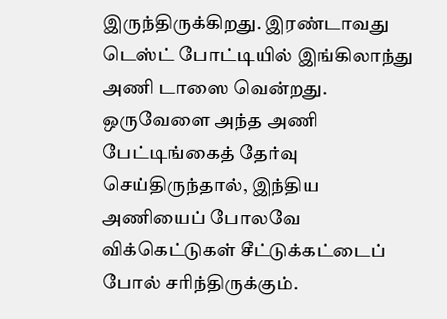இருந்திருக்கிறது. இரண்டாவது டெஸ்ட் போட்டியில் இங்கிலாந்து அணி டாஸை வென்றது. ஒருவேளை அந்த அணி பேட்டிங்கைத் தேர்வு செய்திருந்தால், இந்திய அணியைப் போலவே விக்கெட்டுகள் சீட்டுக்கட்டைப் போல் சரிந்திருக்கும்.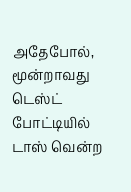அதேபோல், மூன்றாவது டெஸ்ட் போட்டியில் டாஸ் வென்ற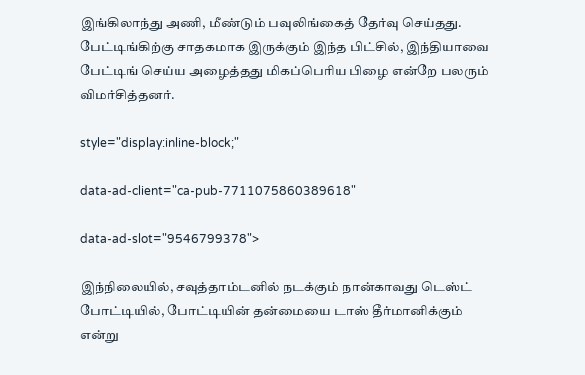இங்கிலாந்து அணி, மீண்டும் பவுலிங்கைத் தேர்வு செய்தது. பேட்டிங்கிற்கு சாதகமாக இருக்கும் இந்த பிட்சில், இந்தியாவை பேட்டிங் செய்ய அழைத்தது மிகப்பெரிய பிழை என்றே பலரும் விமர்சித்தனர்.

style="display:inline-block;"

data-ad-client="ca-pub-7711075860389618"

data-ad-slot="9546799378">

இந்நிலையில், சவுத்தாம்டனில் நடக்கும் நான்காவது டெஸ்ட் போட்டியில், போட்டியின் தன்மையை டாஸ் தீர்மானிக்கும் என்று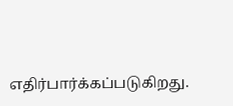எதிர்பார்க்கப்படுகிறது.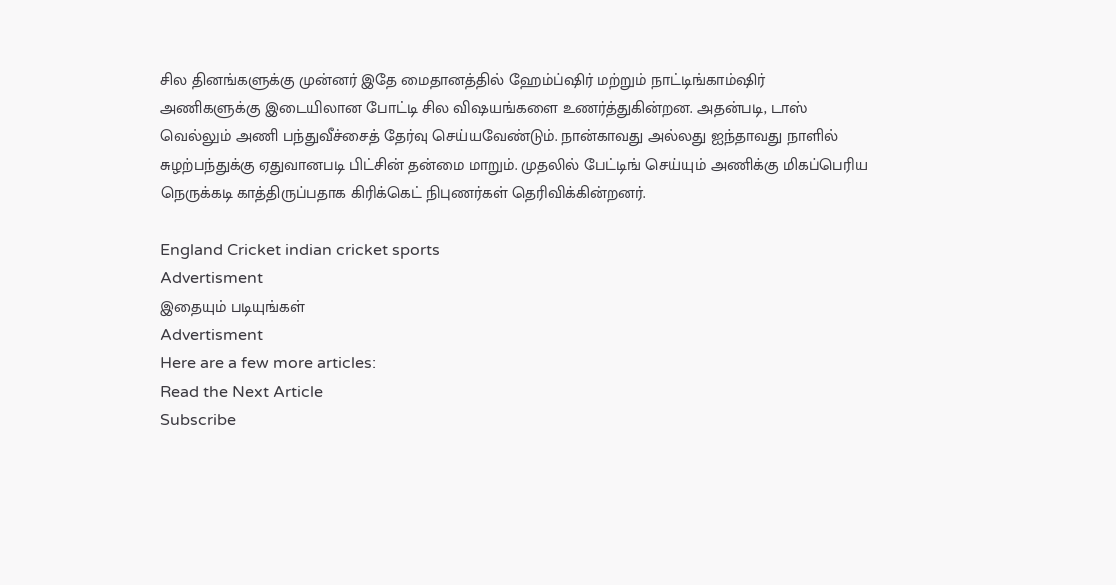சில தினங்களுக்கு முன்னர் இதே மைதானத்தில் ஹேம்ப்ஷிர் மற்றும் நாட்டிங்காம்ஷிர் அணிகளுக்கு இடையிலான போட்டி சில விஷயங்களை உணர்த்துகின்றன. அதன்படி, டாஸ் வெல்லும் அணி பந்துவீச்சைத் தேர்வு செய்யவேண்டும். நான்காவது அல்லது ஐந்தாவது நாளில் சுழற்பந்துக்கு ஏதுவானபடி பிட்சின் தன்மை மாறும். முதலில் பேட்டிங் செய்யும் அணிக்கு மிகப்பெரிய நெருக்கடி காத்திருப்பதாக கிரிக்கெட் நிபுணர்கள் தெரிவிக்கின்றனர்.

England Cricket indian cricket sports
Advertisment
இதையும் படியுங்கள்
Advertisment
Here are a few more articles:
Read the Next Article
Subscribe